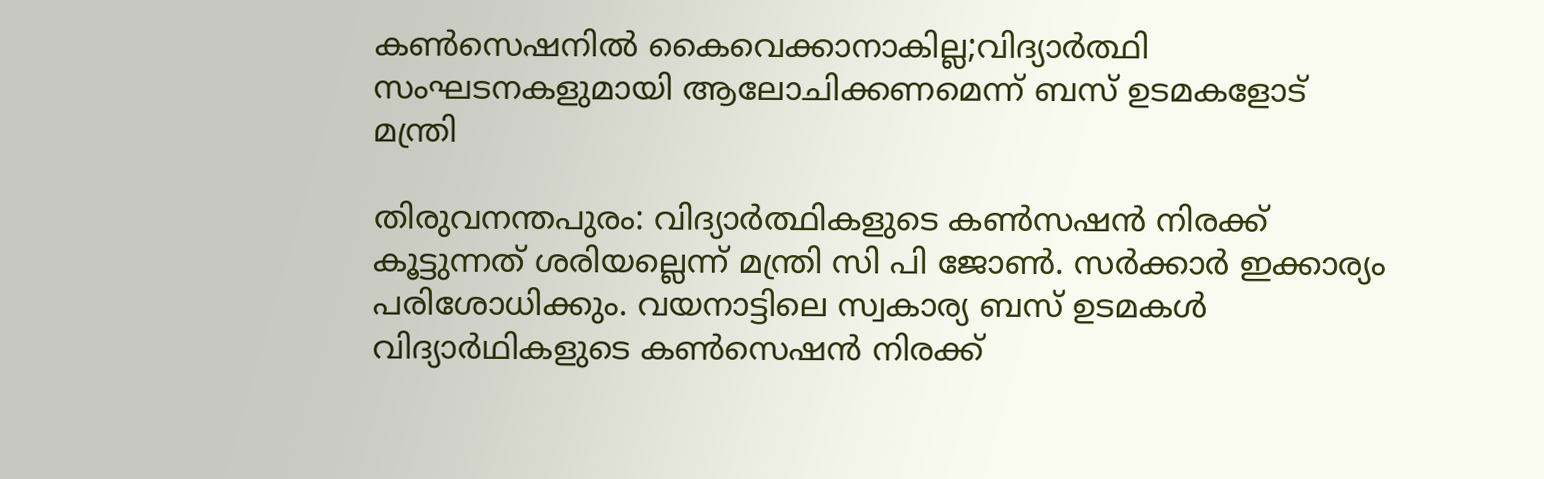കൺസെഷനിൽ കൈവെക്കാനാകില്ല;വിദ്യാർത്ഥി സംഘടനകളുമായി ആലോചിക്കണമെന്ന് ബസ് ഉടമകളോട് മന്ത്രി

തിരുവനന്തപുരം: വിദ്യാർത്ഥികളുടെ കണ്‍സഷൻ നിരക്ക് കൂട്ടുന്നത് ശരിയല്ലെന്ന് മന്ത്രി സി പി ജോണ്‍. സർക്കാർ ഇക്കാര്യം പരിശോധിക്കും. വയനാട്ടിലെ സ്വകാര്യ ബസ് ഉടമകൾ വിദ്യാർഥികളുടെ കൺസെഷൻ നിരക്ക്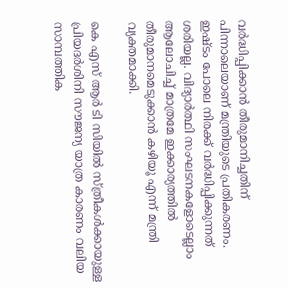വർദ്ധിപ്പിക്കാൻ തീരുമാനിച്ചതിന് പിന്നാലെയാണ് മന്ത്രിയുടെ പ്രതികരണം. ഇഷ്ടം പോലെ നിരക്ക് വർദ്ധിപ്പിക്കുന്നത് ശരിയല്ല. വിദ്യാർത്ഥി സംഘടനകളോടെല്ലാം ആലോചിച്ച് മാത്രമേ ഇക്കാര്യത്തിൽ തീരുമാനമെടുക്കാൻ കഴിയൂ എന്ന് മന്ത്രി വ്യക്തമാക്കി.

കെ എസ് ആർ ടി സിയിൽ സ്ത്രീകൾക്കായുള്ള പ്രിയദർശിനി സൗജന്യ യാത്ര കാരണം വലിയ സാമ്പത്തിക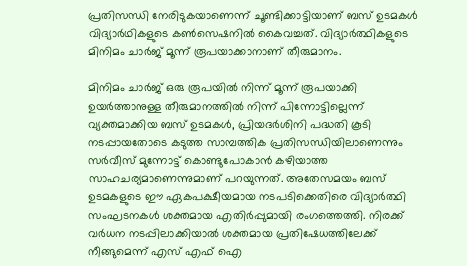പ്രതിസന്ധി നേരിടുകയാണെന്ന് ചൂണ്ടിക്കാട്ടിയാണ് ബസ് ഉടമകൾ വിദ്യാർഥികളുടെ കൺസെഷനിൽ കൈവച്ചത്. വിദ്യാർത്ഥികളുടെ മിനിമം ചാർജ് മൂന്ന് രൂപയാക്കാനാണ് തീരുമാനം.

മിനിമം ചാർജ് ഒരു രൂപയിൽ നിന്ന് മൂന്ന് രൂപയാക്കി ഉയർത്താനുള്ള തീരുമാനത്തിൽ നിന്ന് പിന്നോട്ടില്ലെന്ന് വ്യക്തമാക്കിയ ബസ് ഉടമകൾ, പ്രിയദർശിനി പദ്ധതി കൂടി നടപ്പായതോടെ കടുത്ത സാമ്പത്തിക പ്രതിസന്ധിയിലാണെന്നും സർവീസ് മുന്നോട്ട് കൊണ്ടുപോകാൻ കഴിയാത്ത സാഹചര്യമാണെന്നുമാണ് പറയുന്നത്. അതേസമയം ബസ് ഉടമകളുടെ ഈ ഏകപക്ഷീയമായ നടപടിക്കെതിരെ വിദ്യാർത്ഥി സംഘടനകൾ ശക്തമായ എതിർപ്പുമായി രംഗത്തെത്തി. നിരക്ക് വർധന നടപ്പിലാക്കിയാൽ ശക്തമായ പ്രതിഷേധത്തിലേക്ക് നീങ്ങുമെന്ന് എസ് എഫ് ഐ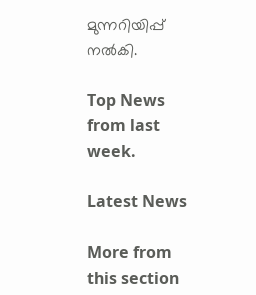മുന്നറിയിപ്പ് നൽകി.

Top News from last week.

Latest News

More from this section